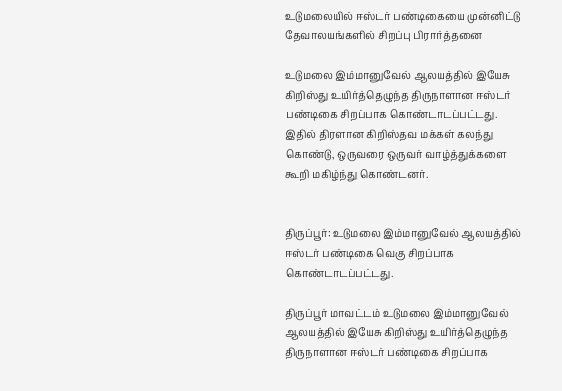உடுமலையில் ஈஸ்டர் பண்டிகையை முன்னிட்டு தேவாலயங்களில் சிறப்பு பிரார்த்தனை

உடுமலை இம்மானுவேல் ஆலயத்தில் இயேசு கிறிஸ்து உயிர்த்தெழுந்த திருநாளான ஈஸ்டர் பண்டிகை சிறப்பாக கொண்டாடப்பட்டது. இதில் திரளான கிறிஸ்தவ மக்கள் கலந்து கொண்டு, ஒருவரை ஒருவர் வாழ்த்துக்களை கூறி மகிழ்ந்து கொண்டனர்.


திருப்பூர்: உடுமலை இம்மானுவேல் ஆலயத்தில் ஈஸ்டர் பண்டிகை வெகு சிறப்பாக கொண்டாடப்பட்டது.

திருப்பூர் மாவட்டம் உடுமலை இம்மானுவேல் ஆலயத்தில் இயேசு கிறிஸ்து உயிர்த்தெழுந்த திருநாளான ஈஸ்டர் பண்டிகை சிறப்பாக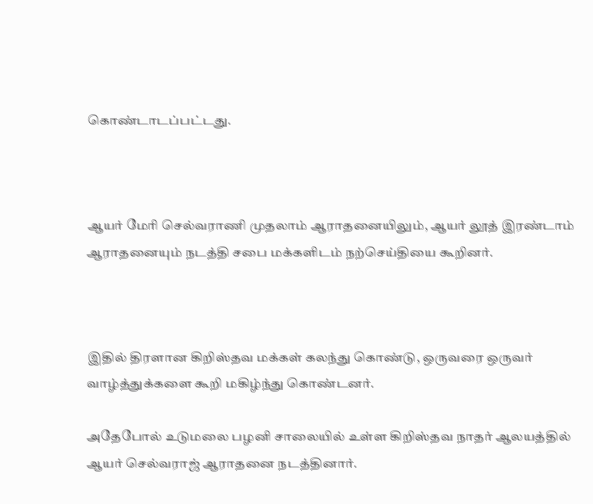கொண்டாடப்பட்டது.



ஆயர் மேரி செல்வராணி முதலாம் ஆராதனையிலும், ஆயர் லூத் இரண்டாம் ஆராதனையும் நடத்தி சபை மக்களிடம் நற்செய்தியை கூறினர்.



இதில் திரளான கிறிஸ்தவ மக்கள் கலந்து கொண்டு, ஒருவரை ஒருவர் வாழ்த்துக்களை கூறி மகிழ்ந்து கொண்டனர்.

அதேபோல் உடுமலை பழனி சாலையில் உள்ள கிறிஸ்தவ நாதர் ஆலயத்தில் ஆயர் செல்வராஜ் ஆராதனை நடத்தினார்.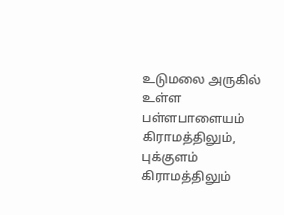உடுமலை அருகில் உள்ள பள்ளபாளையம் கிராமத்திலும், புக்குளம் கிராமத்திலும்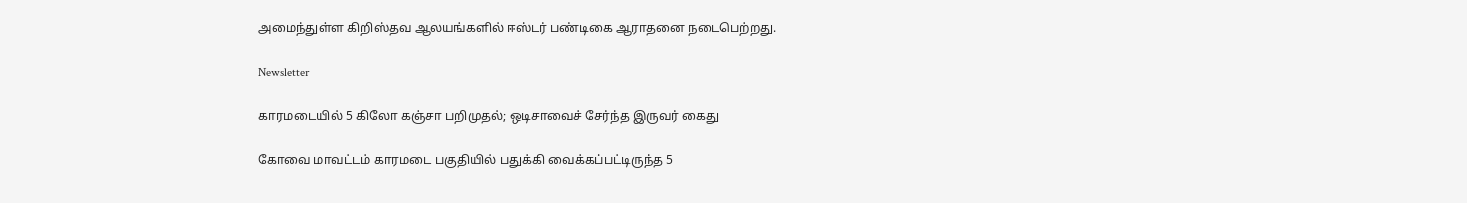அமைந்துள்ள கிறிஸ்தவ ஆலயங்களில் ஈஸ்டர் பண்டிகை ஆராதனை நடைபெற்றது.

Newsletter

காரமடையில் 5 கிலோ கஞ்சா பறிமுதல்; ஒடிசாவைச் சேர்ந்த இருவர் கைது

கோவை மாவட்டம் காரமடை பகுதியில் பதுக்கி வைக்கப்பட்டிருந்த 5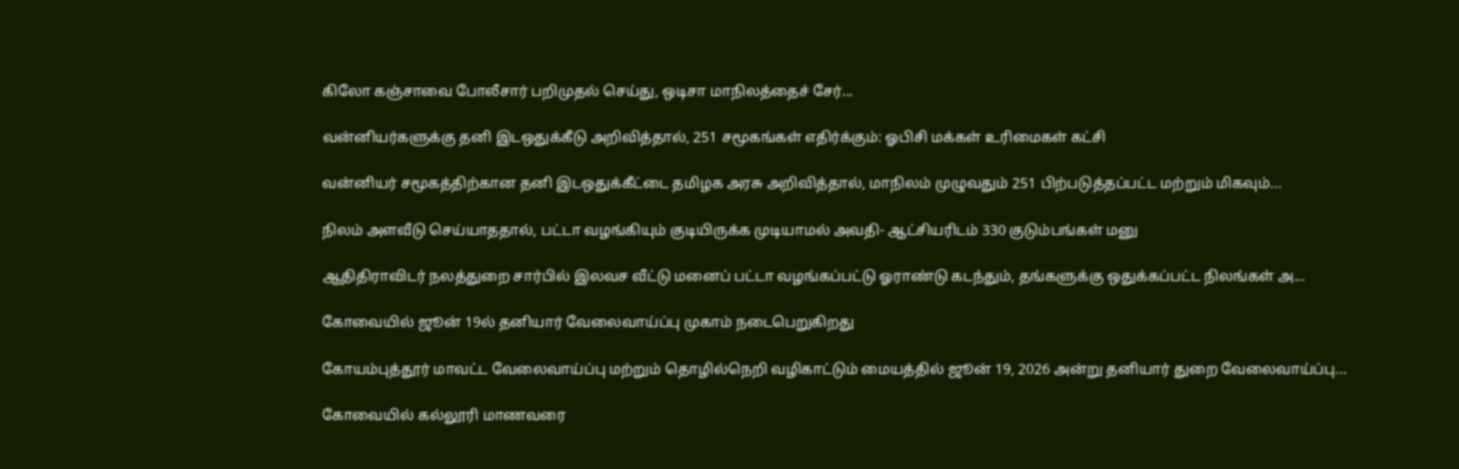கிலோ கஞ்சாவை போலீசார் பறிமுதல் செய்து, ஒடிசா மாநிலத்தைச் சேர்...

வன்னியர்களுக்கு தனி இடஒதுக்கீடு அறிவித்தால், 251 சமூகங்கள் எதிர்க்கும்: ஓபிசி மக்கள் உரிமைகள் கட்சி

வன்னியர் சமூகத்திற்கான தனி இடஒதுக்கீட்டை தமிழக அரசு அறிவித்தால், மாநிலம் முழுவதும் 251 பிற்படுத்தப்பட்ட மற்றும் மிகவும்...

நிலம் அளவீடு செய்யாததால், பட்டா வழங்கியும் குடியிருக்க முடியாமல் அவதி- ஆட்சியரிடம் 330 குடும்பங்கள் மனு

ஆதிதிராவிடர் நலத்துறை சார்பில் இலவச வீட்டு மனைப் பட்டா வழங்கப்பட்டு ஓராண்டு கடந்தும், தங்களுக்கு ஒதுக்கப்பட்ட நிலங்கள் அ...

கோவையில் ஜூன் 19ல் தனியார் வேலைவாய்ப்பு முகாம் நடைபெறுகிறது

கோயம்புத்தூர் மாவட்ட வேலைவாய்ப்பு மற்றும் தொழில்நெறி வழிகாட்டும் மையத்தில் ஜூன் 19, 2026 அன்று தனியார் துறை வேலைவாய்ப்பு...

கோவையில் கல்லூரி மாணவரை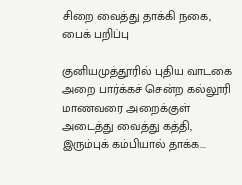சிறை வைத்து தாக்கி நகை, பைக் பறிப்பு

குனியமுத்தூரில் புதிய வாடகை அறை பார்க்கச் சென்ற கல்லூரி மாணவரை அறைக்குள் அடைத்து வைத்து கத்தி, இரும்புக் கம்பியால் தாக்க...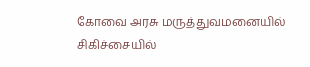கோவை அரசு மருத்துவமனையில் சிகிச்சையில்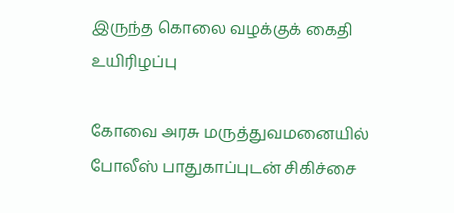இருந்த கொலை வழக்குக் கைதி உயிரிழப்பு

கோவை அரசு மருத்துவமனையில் போலீஸ் பாதுகாப்புடன் சிகிச்சை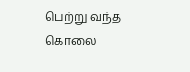பெற்று வந்த கொலை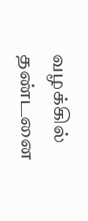வழக்கில் தண்டனை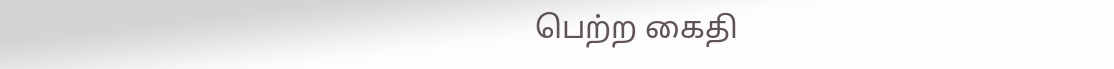பெற்ற கைதி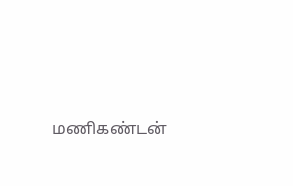மணிகண்டன்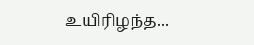உயிரிழந்த...